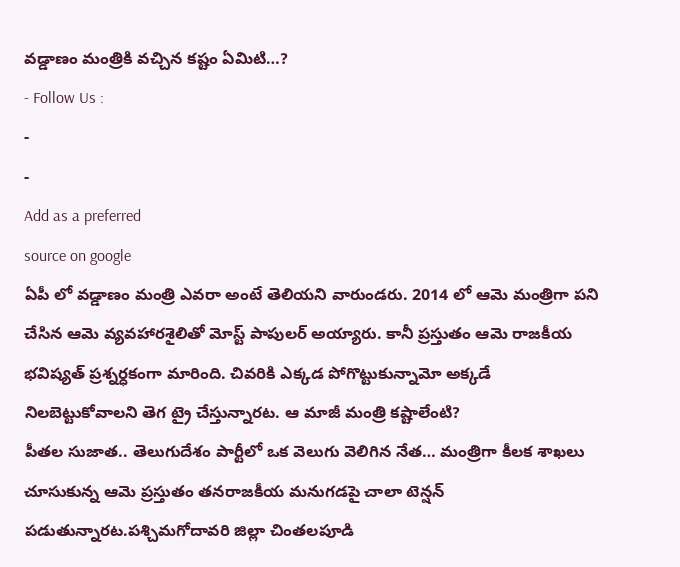వడ్డాణం మంత్రికి వచ్చిన కష్టం ఏమిటి…?
- Follow Us :
-
-
Add as a preferred
source on google
ఏపీ లో వడ్డాణం మంత్రి ఎవరా అంటే తెలియని వారుండరు. 2014 లో ఆమె మంత్రిగా పని చేసిన ఆమె వ్యవహారశైలితో మోస్ట్ పాపులర్ అయ్యారు. కానీ ప్రస్తుతం ఆమె రాజకీయ భవిష్యత్ ప్రశ్నర్ధకంగా మారింది. చివరికి ఎక్కడ పోగొట్టుకున్నామో అక్కడే నిలబెట్టుకోవాలని తెగ ట్రై చేస్తున్నారట. ఆ మాజీ మంత్రి కష్టాలేంటి?
పీతల సుజాత.. తెలుగుదేశం పార్టీలో ఒక వెలుగు వెలిగిన నేత… మంత్రిగా కీలక శాఖలు చూసుకున్న ఆమె ప్రస్తుతం తనరాజకీయ మనుగడపై చాలా టెన్షన్ పడుతున్నారట.పశ్చిమగోదావరి జిల్లా చింతలపూడి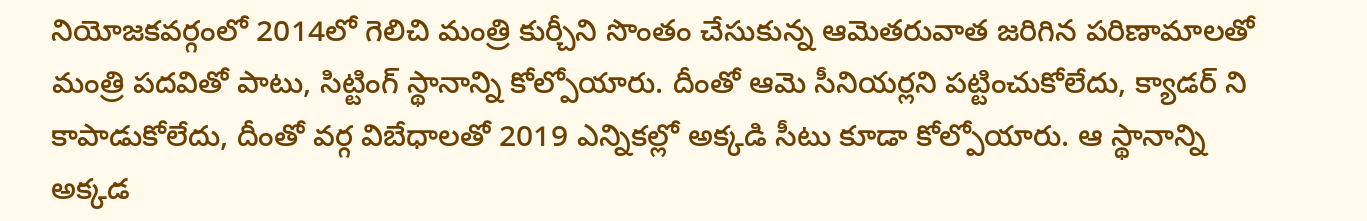నియోజకవర్గంలో 2014లో గెలిచి మంత్రి కుర్చీని సొంతం చేసుకున్న ఆమెతరువాత జరిగిన పరిణామాలతో మంత్రి పదవితో పాటు, సిట్టింగ్ స్థానాన్ని కోల్పోయారు. దీంతో ఆమె సీనియర్లని పట్టించుకోలేదు, క్యాడర్ ని కాపాడుకోలేదు, దీంతో వర్గ విబేధాలతో 2019 ఎన్నికల్లో అక్కడి సీటు కూడా కోల్పోయారు. ఆ స్థానాన్ని అక్కడ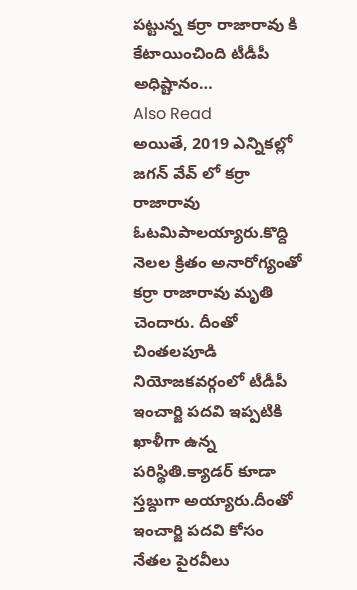పట్టున్న కర్రా రాజారావు కి కేటాయించింది టీడీపీ అధిష్టానం…
Also Read
అయితే, 2019 ఎన్నికల్లో జగన్ వేవ్ లో కర్రా రాజారావు ఓటమిపాలయ్యారు.కొద్ది నెలల క్రితం అనారోగ్యంతో కర్రా రాజారావు మృతి చెందారు. దీంతో చింతలపూడి నియోజకవర్గంలో టీడీపీ ఇంచార్జి పదవి ఇప్పటికి ఖాళీగా ఉన్న పరిస్థితి.క్యాడర్ కూడా స్తబ్దుగా అయ్యారు.దీంతో ఇంచార్జి పదవి కోసం నేతల పైరవీలు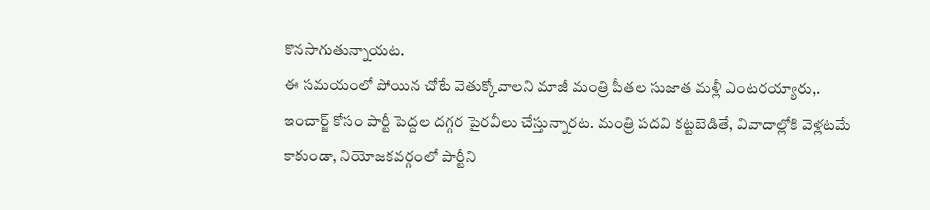కొనసాగుతున్నాయట.
ఈ సమయంలో పోయిన చోటే వెతుక్కోవాలని మాజీ మంత్రి పీతల సుజాత మళ్లీ ఎంటరయ్యారు,. ఇంచార్జ్ కోసం పార్టీ పెద్దల దగ్గర పైరవీలు చేస్తున్నారట. మంత్రి పదవి కట్టబెడితే, వివాదాల్లోకి వెళ్లటమే కాకుండా, నియోజకవర్గంలో పార్టీని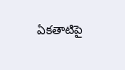ఏకతాటిపై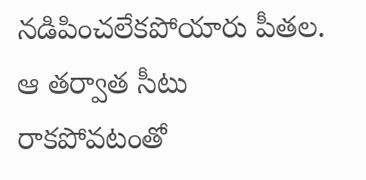నడిపించలేకపోయారు పీతల. ఆ తర్వాత సీటు రాకపోవటంతో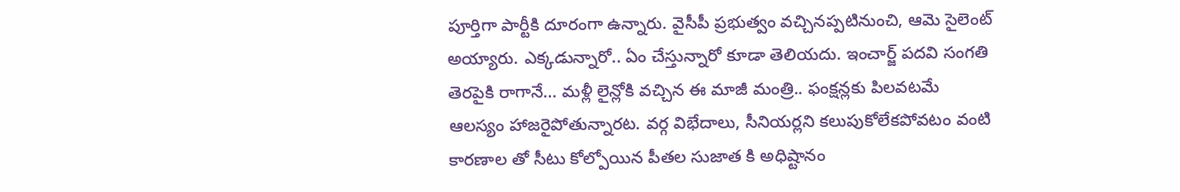పూర్తిగా పార్టీకి దూరంగా ఉన్నారు. వైసీపీ ప్రభుత్వం వచ్చినప్పటినుంచి, ఆమె సైలెంట్ అయ్యారు. ఎక్కడున్నారో.. ఏం చేస్తున్నారో కూడా తెలియదు. ఇంచార్జ్ పదవి సంగతి తెరపైకి రాగానే… మళ్లీ లైన్లోకి వచ్చిన ఈ మాజీ మంత్రి.. ఫంక్షన్లకు పిలవటమే ఆలస్యం హాజరైపోతున్నారట. వర్గ విభేదాలు, సీనియర్లని కలుపుకోలేకపోవటం వంటి కారణాల తో సీటు కోల్పోయిన పీతల సుజాత కి అధిష్టానం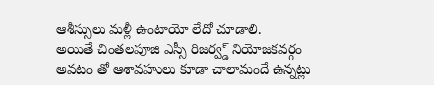ఆశీస్సులు మళ్లీ ఉంటాయో లేదో చూడాలి.
అయితే చింతలపూజి ఎస్సీ రిజర్వ్డ్ నియోజకవర్గం అవటం తో ఆశావహులు కూడా చాలామందే ఉన్నట్లు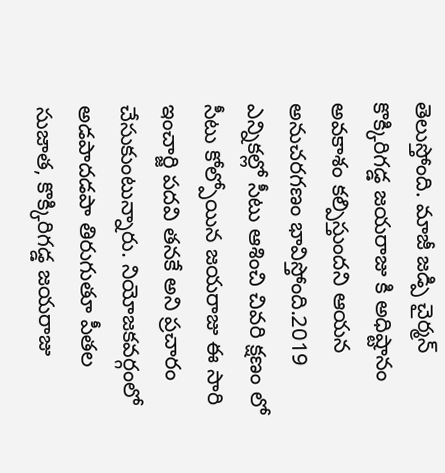తెలుస్తోంది. మాజీ జడ్పి చైర్మన్ కొక్కిరిగడ్డ జయరాజు కి అధిష్టానం అవకాశం కల్పిస్తుందని ఆయన అనుచరగణం భావిస్తోంది.2019 ఎన్నికల్లో సీటు ఆశించి చివరి క్షణం లో సీటు కోల్పోయిన జయరాజు ఈ సారి ఇంచార్జి పదవి తనకే అని ప్రచారం చేసుకుంటున్నారు. నియోజకవర్గంలో అడపాదడపా తిరుగుతూ పీతల సుజాత, కొక్కిరిగడ్డ జయరాజు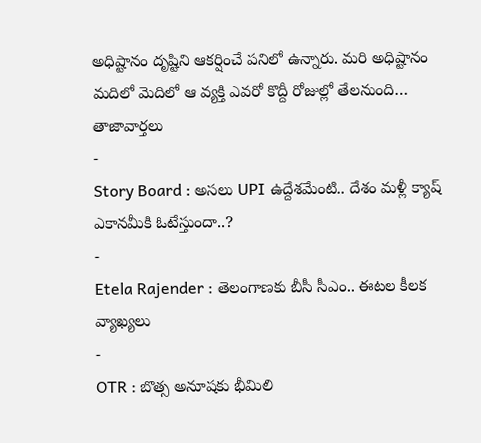అధిష్టానం దృష్టిని ఆకర్షించే పనిలో ఉన్నారు. మరి అధిష్టానం మదిలో మెదిలో ఆ వ్యక్తి ఎవరో కొద్దీ రోజుల్లో తేలనుంది…
తాజావార్తలు
-
Story Board : అసలు UPI ఉద్దేశమేంటి.. దేశం మళ్లీ క్యాష్ ఎకానమీకి ఓటేస్తుందా..?
-
Etela Rajender : తెలంగాణకు బీసీ సీఎం.. ఈటల కీలక వ్యాఖ్యలు
-
OTR : బొత్స అనూషకు భీమిలి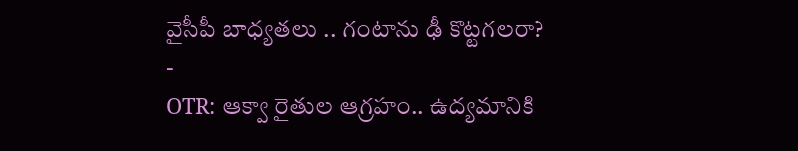వైసీపీ బాధ్యతలు .. గంటాను ఢీ కొట్టగలరా?
-
OTR: ఆక్వా రైతుల ఆగ్రహం.. ఉద్యమానికి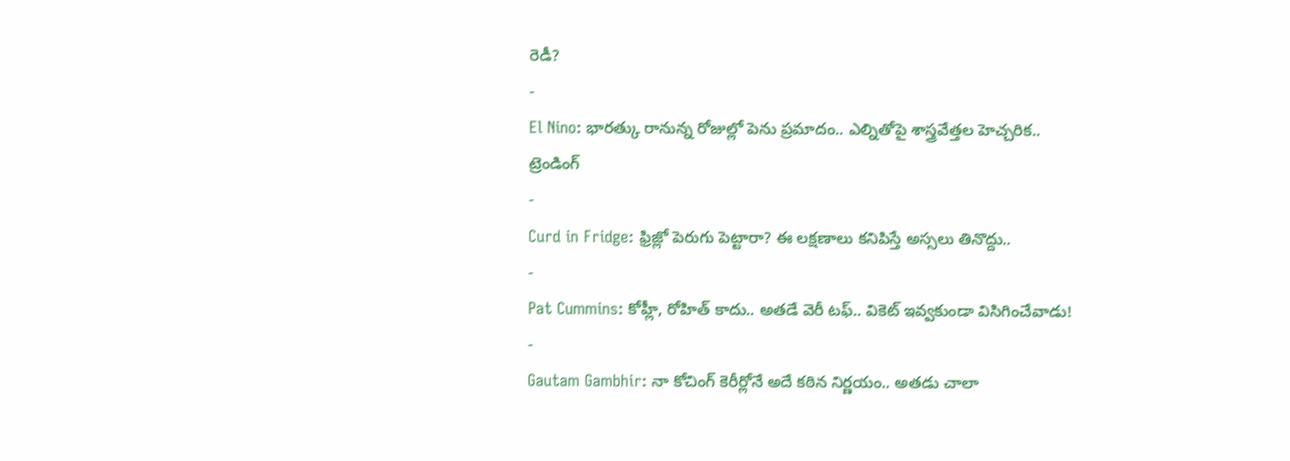రెడీ?
-
El Nino: భారత్కు రానున్న రోజుల్లో పెను ప్రమాదం.. ఎల్నితోపై శాస్త్రవేత్తల హెచ్చరిక..
ట్రెండింగ్
-
Curd in Fridge: ఫ్రిజ్లో పెరుగు పెట్టారా? ఈ లక్షణాలు కనిపిస్తే అస్సలు తినొద్దు..
-
Pat Cummins: కోహ్లీ, రోహిత్ కాదు.. అతడే వెరీ టఫ్.. వికెట్ ఇవ్వకుండా విసిగించేవాడు!
-
Gautam Gambhir: నా కోచింగ్ కెరీర్లోనే అదే కఠిన నిర్ణయం.. అతడు చాలా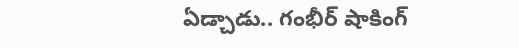ఏడ్చాడు.. గంభీర్ షాకింగ్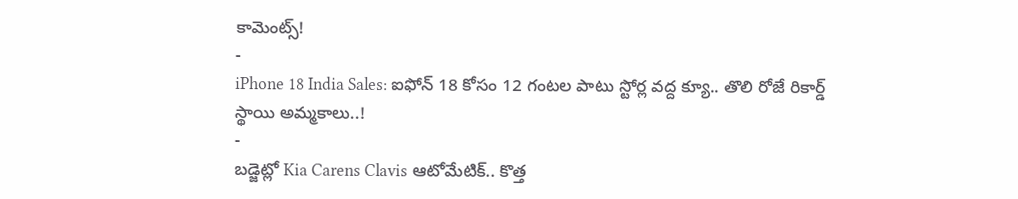కామెంట్స్!
-
iPhone 18 India Sales: ఐఫోన్ 18 కోసం 12 గంటల పాటు స్టోర్ల వద్ద క్యూ.. తొలి రోజే రికార్డ్ స్థాయి అమ్మకాలు..!
-
బడ్జెట్లో Kia Carens Clavis ఆటోమేటిక్.. కొత్త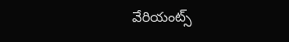వేరియంట్స్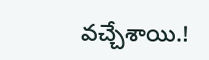వచ్చేశాయి.!